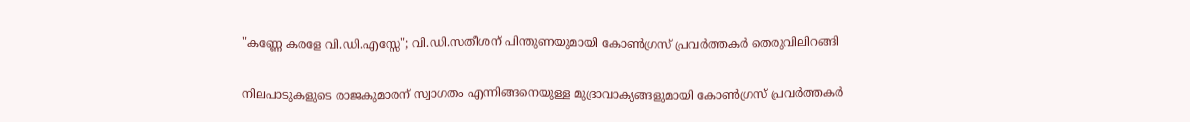"കണ്ണേ കരളേ വി.ഡി.എസ്സേ"; വി.ഡി.സതീശന് പിന്തുണയുമായി കോൺഗ്രസ് പ്രവർത്തകർ തെരുവിലിറങ്ങി

നിലപാടുകളുടെ രാജകുമാരന് സ്വാഗതം എന്നിങ്ങനെയുള്ള മുദ്രാവാക്യങ്ങളുമായി കോൺഗ്രസ് പ്രവർത്തകർ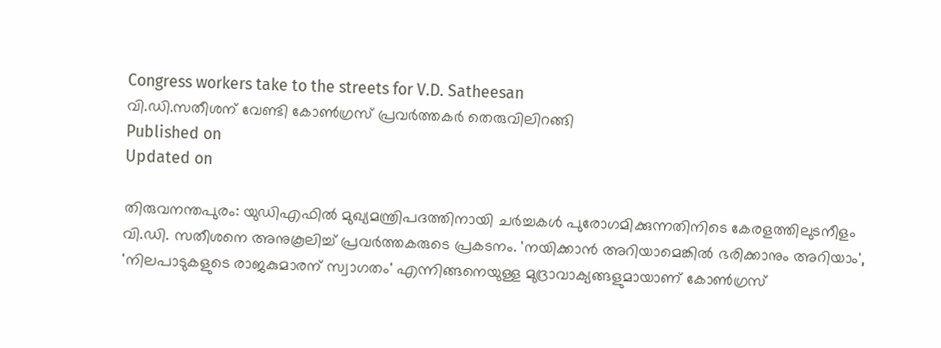Congress workers take to the streets for V.D. Satheesan
വി.ഡി.സതീശന് വേണ്ടി കോൺഗ്രസ് പ്രവർത്തകർ തെരുവിലിറങ്ങി
Published on
Updated on

തിരുവനന്തപുരം: യുഡിഎഫിൽ മുഖ്യമന്ത്രിപദത്തിനായി ചർച്ചകൾ പുരോഗമിക്കുന്നതിനിടെ കേരളത്തിലുടനീളം വി.ഡി. സതീശനെ അനുകൂലിച്ച് പ്രവർത്തകരുടെ പ്രകടനം. 'നയിക്കാൻ അറിയാമെങ്കിൽ ഭരിക്കാനും അറിയാം', 'നിലപാടുകളുടെ രാജകുമാരന് സ്വാഗതം' എന്നിങ്ങനെയുള്ള മുദ്രാവാക്യങ്ങളുമായാണ് കോൺഗ്രസ്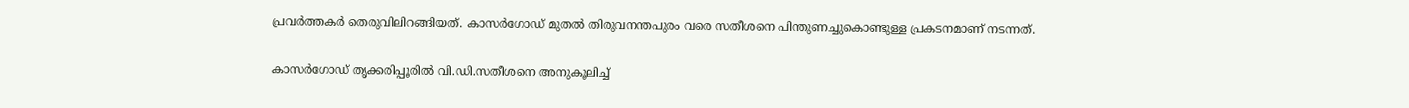പ്രവർത്തകർ തെരുവിലിറങ്ങിയത്. കാസർഗോഡ് മുതൽ തിരുവനന്തപുരം വരെ സതീശനെ പിന്തുണച്ചുകൊണ്ടുള്ള പ്രകടനമാണ് നടന്നത്.

കാസർഗോഡ് തൃക്കരിപ്പൂരിൽ വി.ഡി.സതീശനെ അനുകൂലിച്ച്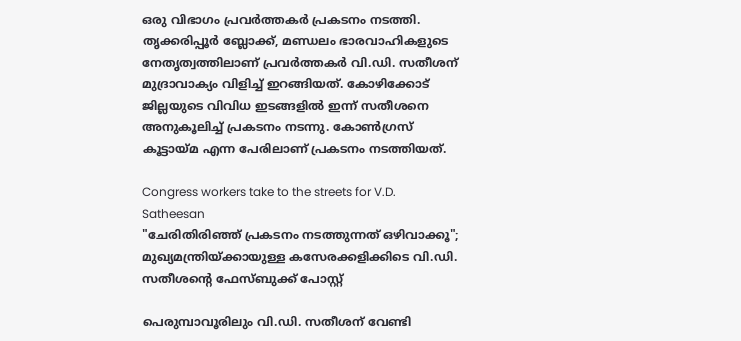ഒരു വിഭാഗം പ്രവർത്തകർ പ്രകടനം നടത്തി. തൃക്കരിപ്പൂർ ബ്ലോക്ക്, മണ്ഡലം ഭാരവാഹികളുടെ നേതൃത്വത്തിലാണ്‌ പ്രവർത്തകർ വി.ഡി. സതീശന് മുദ്രാവാക്യം വിളിച്ച് ഇറങ്ങിയത്. കോഴിക്കോട് ജില്ലയുടെ വിവിധ ഇടങ്ങളിൽ ഇന്ന് സതീശനെ അനുകൂലിച്ച് പ്രകടനം നടന്നു. കോൺഗ്രസ് കൂട്ടായ്മ എന്ന പേരിലാണ് പ്രകടനം നടത്തിയത്.

Congress workers take to the streets for V.D. Satheesan
"ചേരിതിരിഞ്ഞ് പ്രകടനം നടത്തുന്നത് ഒഴിവാക്കൂ"; മുഖ്യമന്ത്രിയ്ക്കായുള്ള കസേരക്കളിക്കിടെ വി.ഡി. സതീശൻ്റെ ഫേസ്ബുക്ക് പോസ്റ്റ്

പെരുമ്പാവൂരിലും വി.ഡി. സതീശന് വേണ്ടി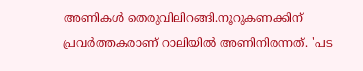അണികൾ തെരുവിലിറങ്ങി.നൂറുകണക്കിന് പ്രവർത്തകരാണ് റാലിയിൽ അണിനിരന്നത്. 'പട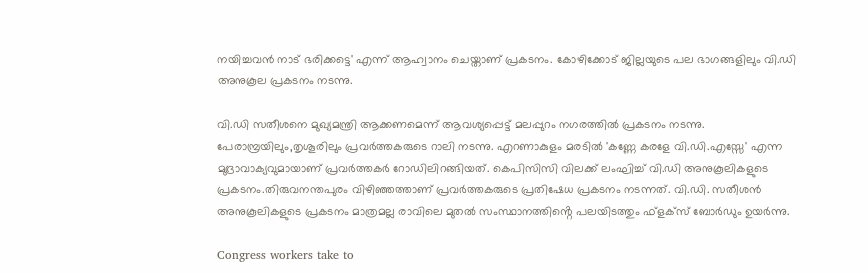നയിച്ചവൻ നാട് ഭരിക്കട്ടെ' എന്ന് ആഹ്വാനം ചെയ്താണ് പ്രകടനം. കോഴിക്കോട് ജില്ലയുടെ പല ഭാഗങ്ങളിലും വി.ഡി അനുകൂല പ്രകടനം നടന്നു.

വി.ഡി സതീശനെ മുഖ്യമന്ത്രി ആക്കണമെന്ന് ആവശ്യപ്പെട്ട് മലപ്പുറം നഗരത്തിൽ പ്രകടനം നടന്നു. പേരാമ്പ്രയിലും,തൃശൂരിലും പ്രവർത്തകരുടെ റാലി നടന്നു. എറണാകുളം മരടിൽ 'കണ്ണേ കരളേ വി.ഡി.എസ്സേ' എന്ന മുദ്രാവാക്യവുമായാണ് പ്രവർത്തകർ റോഡിലിറങ്ങിയത്. കെപിസിസി വിലക്ക് ലംഘിച്ച് വി.ഡി അനുകൂലികളുടെ പ്രകടനം.തിരുവനന്തപുരം വിഴിഞ്ഞത്താണ് പ്രവർത്തകരുടെ പ്രതിഷേധ പ്രകടനം നടന്നത്. വി.ഡി. സതീശൻ അനുകൂലികളുടെ പ്രകടനം മാത്രമല്ല രാവിലെ മുതൽ സംസ്ഥാനത്തിൻ്റെ പലയിടത്തും ഫ്ളക്സ് ബോർഡും ഉയർന്നു.

Congress workers take to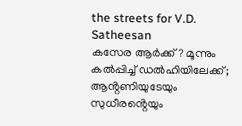the streets for V.D. Satheesan
കസേര ആർക്ക്? മൂന്നും കൽപ്പിച്ച് ഡൽഹിയിലേക്ക്; ആൻ്റണിയുടേയും സുധീരൻ്റെയും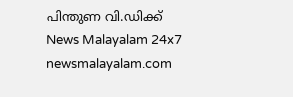പിന്തുണ വി.ഡിക്ക്
News Malayalam 24x7
newsmalayalam.com